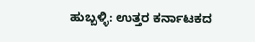ಹುಬ್ಬಳ್ಳಿ: ಉತ್ತರ ಕರ್ನಾಟಕದ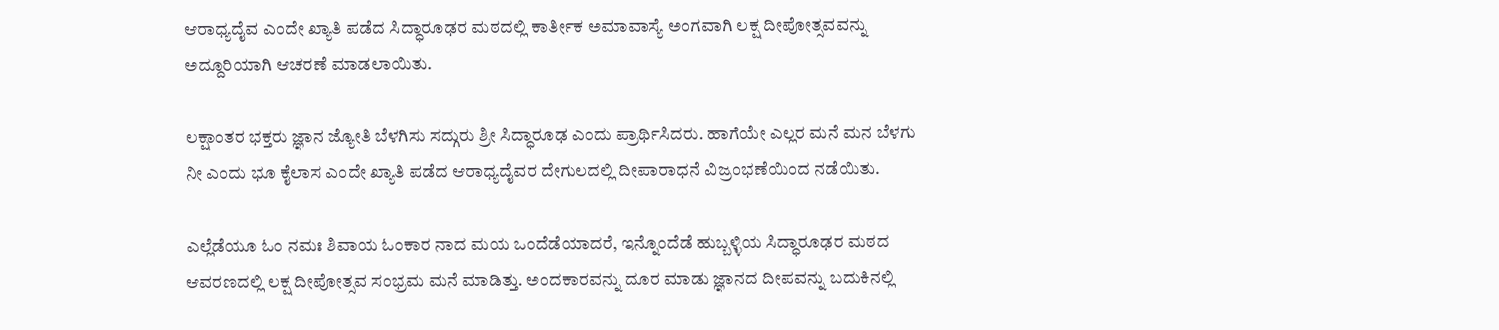ಆರಾಧ್ಯದೈವ ಎಂದೇ ಖ್ಯಾತಿ ಪಡೆದ ಸಿದ್ಧಾರೂಢರ ಮಠದಲ್ಲಿ ಕಾರ್ತೀಕ ಅಮಾವಾಸ್ಯೆ ಅಂಗವಾಗಿ ಲಕ್ಷ ದೀಪೋತ್ಸವವನ್ನು ಅದ್ದೂರಿಯಾಗಿ ಆಚರಣೆ ಮಾಡಲಾಯಿತು.

ಲಕ್ಷಾಂತರ ಭಕ್ತರು ಜ್ಞಾನ ಜ್ಯೋತಿ ಬೆಳಗಿಸು ಸದ್ಗುರು ಶ್ರೀ ಸಿದ್ಧಾರೂಢ ಎಂದು ಪ್ರಾರ್ಥಿಸಿದರು. ಹಾಗೆಯೇ ಎಲ್ಲರ ಮನೆ ಮನ ಬೆಳಗು ನೀ ಎಂದು ಭೂ ಕೈಲಾಸ ಎಂದೇ ಖ್ಯಾತಿ ಪಡೆದ ಆರಾಧ್ಯದೈವರ ದೇಗುಲದಲ್ಲಿ ದೀಪಾರಾಧನೆ ವಿಜ್ರಂಭಣೆಯಿಂದ ನಡೆಯಿತು.

ಎಲ್ಲೆಡೆಯೂ ಓಂ ನಮಃ ಶಿವಾಯ ಓಂಕಾರ ನಾದ ಮಯ ಒಂದೆಡೆಯಾದರೆ, ಇನ್ನೊಂದೆಡೆ ಹುಬ್ಬಳ್ಳಿಯ ಸಿದ್ಧಾರೂಢರ ಮಠದ ಆವರಣದಲ್ಲಿ ಲಕ್ಷ ದೀಪೋತ್ಸವ ಸಂಭ್ರಮ ಮನೆ ಮಾಡಿತ್ತು. ಅಂದಕಾರವನ್ನು ದೂರ ಮಾಡು ಜ್ಞಾನದ ದೀಪವನ್ನು ಬದುಕಿನಲ್ಲಿ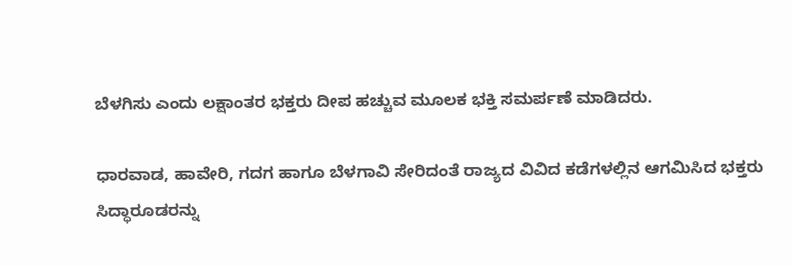ಬೆಳಗಿಸು ಎಂದು ಲಕ್ಷಾಂತರ ಭಕ್ತರು ದೀಪ ಹಚ್ಚುವ ಮೂಲಕ ಭಕ್ತಿ ಸಮರ್ಪಣೆ ಮಾಡಿದರು.

ಧಾರವಾಡ, ಹಾವೇರಿ, ಗದಗ ಹಾಗೂ ಬೆಳಗಾವಿ ಸೇರಿದಂತೆ ರಾಜ್ಯದ ವಿವಿದ ಕಡೆಗಳಲ್ಲಿನ ಆಗಮಿಸಿದ ಭಕ್ತರು ಸಿದ್ಧಾರೂಡರನ್ನು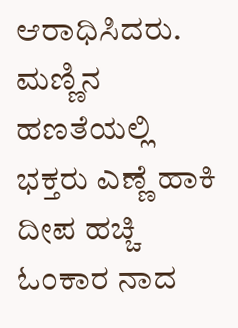ಆರಾಧಿಸಿದರು. ಮಣ್ಣಿನ ಹಣತೆಯಲ್ಲಿ ಭಕ್ತರು ಎಣ್ಣೆ ಹಾಕಿ ದೀಪ ಹಚ್ಚಿ ಓಂಕಾರ ನಾದ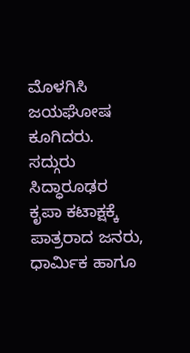ಮೊಳಗಿಸಿ ಜಯಘೋಷ ಕೂಗಿದರು.
ಸದ್ಗುರು ಸಿದ್ಧಾರೂಢರ ಕೃಪಾ ಕಟಾಕ್ಷಕ್ಕೆ ಪಾತ್ರರಾದ ಜನರು, ಧಾರ್ಮಿಕ ಹಾಗೂ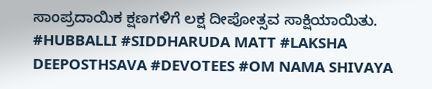ಸಾಂಪ್ರದಾಯಿಕ ಕ್ಷಣಗಳಿಗೆ ಲಕ್ಷ ದೀಪೋತ್ಸವ ಸಾಕ್ಷಿಯಾಯಿತು.
#HUBBALLI #SIDDHARUDA MATT #LAKSHA DEEPOSTHSAVA #DEVOTEES #OM NAMA SHIVAYA